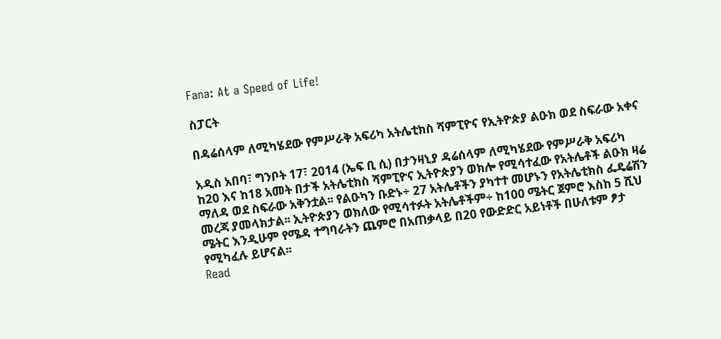Fana: At a Speed of Life!

ስፓርት

በዳሬሰላም ለሚካሄደው የምሥራቅ አፍሪካ አትሌቲክስ ሻምፒዮና የኢትዮጵያ ልዑክ ወደ ስፍራው አቀና

አዲስ አበባ፣ ግንቦት 17፣ 2014 (ኤፍ ቢ ሲ) በታንዛኒያ ዳሬሰላም ለሚካሄደው የምሥራቅ አፍሪካ ከ20 እና ከ18 አመት በታች አትሌቲክስ ሻምፒዮና ኢትዮጵያን ወክሎ የሚሳተፈው የአትሌቶች ልዑክ ዛሬ ማለዳ ወደ ስፍራው አቅንቷል፡፡ የልዑካን ቡድኑ÷ 27 አትሌቶችን ያካተተ መሆኑን የአትሌቲክስ ፌዴሬሽን መረጃ ያመላክታል፡፡ ኢትዮጵያን ወክለው የሚሳተፉት አትሌቶችም÷ ከ100 ሜትር ጀምሮ እስከ 5 ሺህ ሜትር እንዲሁም የሜዳ ተግባራትን ጨምሮ በአጠቃላይ በ20 የውድድር አይነቶች በሁለቱም ፆታ የሚካፈሉ ይሆናል፡፡
Read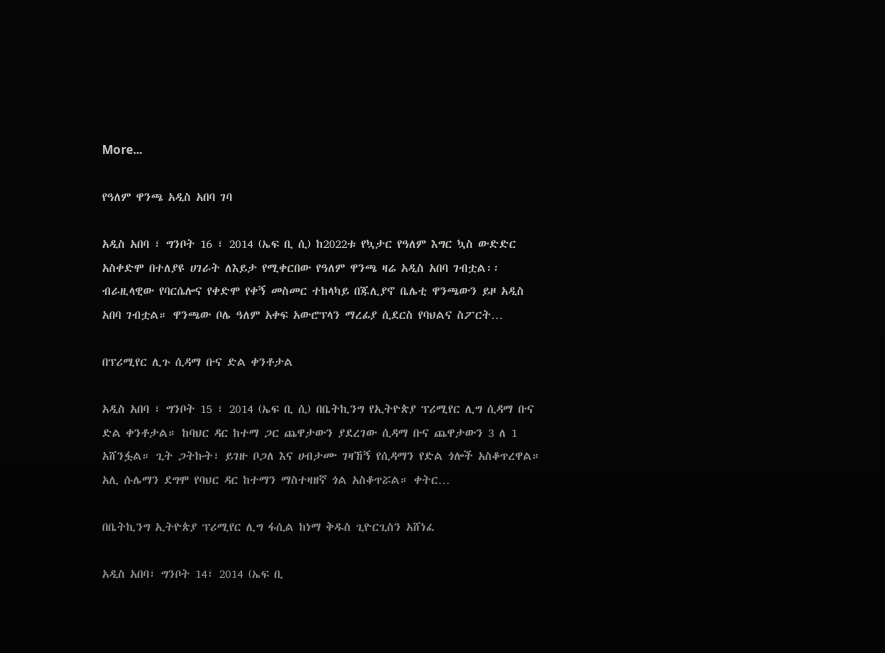More...

የዓለም ዋንጫ አዲስ አበባ ገባ

አዲስ አበባ ፣ ግንቦት 16 ፣ 2014 (ኤፍ ቢ ሲ) ከ2022ቱ የኳታር የዓለም እግር ኳስ ውድድር አስቀድሞ በተለያዩ ሀገራት ለእይታ የሚቀርበው የዓለም ዋንጫ ዛሬ አዲስ አበባ ገብቷል፡፡ ብራዚላዊው የባርሴሎና የቀድሞ የቀኝ መስመር ተከላካይ በጁሊያኖ ቤሌቲ ዋንጫውን ይዞ አዲስ አበባ ገብቷል። ዋንጫው ቦሌ ዓለም አቀፍ አውሮፕላን ማረፊያ ሲደርስ የባህልና ስፖርት…

በፕሪሚየር ሊጉ ሲዳማ ቡና ድል ቀንቶታል

አዲስ አበባ ፣ ግንቦት 15 ፣ 2014 (ኤፍ ቢ ሲ) በቤትኪንግ የኢትዮጵያ ፕሪሚየር ሊግ ሲዳማ ቡና ድል ቀንቶታል። ከባህር ዳር ከተማ ጋር ጨዋታውን ያደረገው ሲዳማ ቡና ጨዋታውን 3 ለ 1 አሸንፏል። ጊት ጋትኩት፣ ይገዙ ቦጋለ እና ሀብታሙ ገዛኸኝ የሲዳማን የድል ጎሎች አስቆጥረዋል። አሊ ሱሌማን ደግሞ የባህር ዳር ከተማን ማስተዛዘኛ ጎል አስቆጥሯል። ቀትር…

በቤትኪንግ ኢትዮጵያ ፕሪሚየር ሊግ ፋሲል ከነማ ቅዱስ ጊዮርጊስን አሸነፈ

አዲስ አበባ፣ ግንቦት 14፣ 2014 (ኤፍ ቢ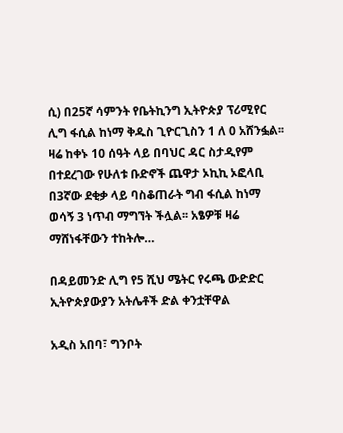ሲ) በ25ኛ ሳምንት የቤትኪንግ ኢትዮጵያ ፕሪሚየር ሊግ ፋሲል ከነማ ቅዱስ ጊዮርጊስን 1 ለ 0 አሸንፏል፡፡ ዛሬ ከቀኑ 10 ሰዓት ላይ በባህር ዳር ስታዲየም በተደረገው የሁለቱ ቡድኖች ጨዋታ ኦኪኪ ኦፎላቢ በ3ኛው ደቂቃ ላይ ባስቆጠራት ግብ ፋሲል ከነማ ወሳኝ 3 ነጥብ ማግኘት ችሏል፡፡ አፄዎቹ ዛሬ ማሸነፋቸውን ተከትሎ…

በዳይመንድ ሊግ የ5 ሺህ ሜትር የሩጫ ውድድር ኢትዮጵያውያን አትሌቶች ድል ቀንቷቸዋል

አዲስ አበባ፣ ግንቦት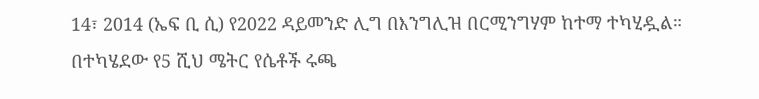14፣ 2014 (ኤፍ ቢ ሲ) የ2022 ዳይመንድ ሊግ በእንግሊዝ በርሚንግሃም ከተማ ተካሂዷል። በተካሄደው የ5 ሺህ ሜትር የሴቶች ሩጫ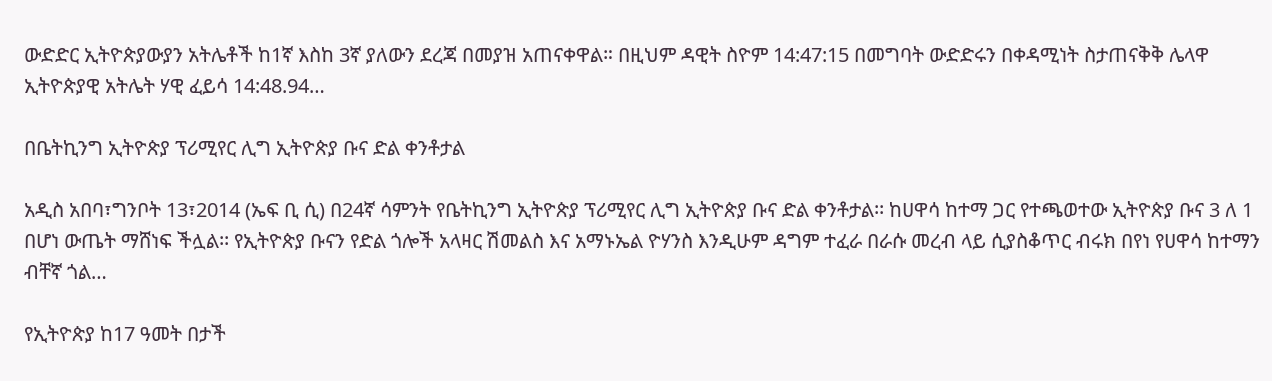ውድድር ኢትዮጵያውያን አትሌቶች ከ1ኛ እስከ 3ኛ ያለውን ደረጃ በመያዝ አጠናቀዋል። በዚህም ዳዊት ስዮም 14:47:15 በመግባት ውድድሩን በቀዳሚነት ስታጠናቅቅ ሌላዋ ኢትዮጵያዊ አትሌት ሃዊ ፈይሳ 14:48.94…

በቤትኪንግ ኢትዮጵያ ፕሪሚየር ሊግ ኢትዮጵያ ቡና ድል ቀንቶታል

አዲስ አበባ፣ግንቦት 13፣2014 (ኤፍ ቢ ሲ) በ24ኛ ሳምንት የቤትኪንግ ኢትዮጵያ ፕሪሚየር ሊግ ኢትዮጵያ ቡና ድል ቀንቶታል፡፡ ከሀዋሳ ከተማ ጋር የተጫወተው ኢትዮጵያ ቡና 3 ለ 1 በሆነ ውጤት ማሸነፍ ችሏል፡፡ የኢትዮጵያ ቡናን የድል ጎሎች አላዛር ሽመልስ እና አማኑኤል ዮሃንስ እንዲሁም ዳግም ተፈራ በራሱ መረብ ላይ ሲያስቆጥር ብሩክ በየነ የሀዋሳ ከተማን ብቸኛ ጎል…

የኢትዮጵያ ከ17 ዓመት በታች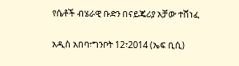የሴቶች ብሄራዊ ቡድን በናይጄሪያ አቻው ተሸነፈ

አዲስ አበባ፣ግንቦት 12፣2014 (ኤፍ ቢሲ)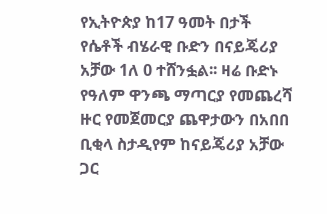የኢትዮጵያ ከ17 ዓመት በታች የሴቶች ብሄራዊ ቡድን በናይጄሪያ አቻው 1ለ 0 ተሸንፏል፡፡ ዛሬ ቡድኑ የዓለም ዋንጫ ማጣርያ የመጨረሻ ዙር የመጀመርያ ጨዋታውን በአበበ ቢቂላ ስታዲየም ከናይጄሪያ አቻው ጋር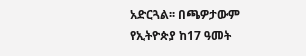አድርጓል፡፡ በጫዎታውም የኢትዮጵያ ከ17 ዓመት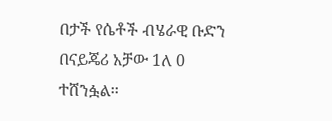በታች የሴቶች ብሄራዊ ቡድን በናይጄሪ አቻው 1ለ 0 ተሸንፏል፡፡